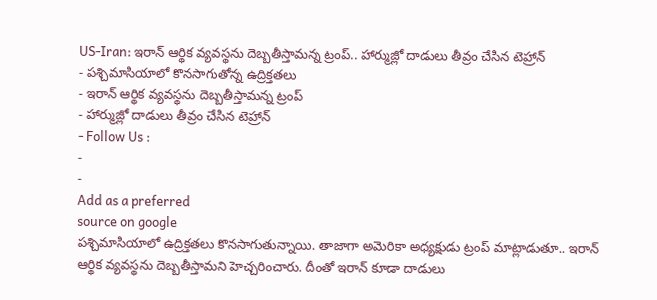US-Iran: ఇరాన్ ఆర్థిక వ్యవస్థను దెబ్బతీస్తామన్న ట్రంప్.. హార్ముజ్లో దాడులు తీవ్రం చేసిన టెహ్రాన్
- పశ్చిమాసియాలో కొనసాగుతోన్న ఉద్రిక్తతలు
- ఇరాన్ ఆర్థిక వ్యవస్థను దెబ్బతీస్తామన్న ట్రంప్
- హార్ముజ్లో దాడులు తీవ్రం చేసిన టెహ్రాన్
- Follow Us :
-
-
Add as a preferred
source on google
పశ్చిమాసియాలో ఉద్రిక్తతలు కొనసాగుతున్నాయి. తాజాగా అమెరికా అధ్యక్షుడు ట్రంప్ మాట్లాడుతూ.. ఇరాన్ ఆర్థిక వ్యవస్థను దెబ్బతీస్తామని హెచ్చరించారు. దీంతో ఇరాన్ కూడా దాడులు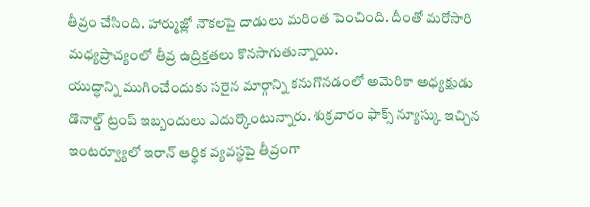తీవ్రం చేసింది. హార్ముజ్లో నౌకలపై దాడులు మరింత పెంచింది. దీంతో మరోసారి మధ్యప్రాచ్యంలో తీవ్ర ఉద్రిక్తతలు కొనసాగుతున్నాయి.
యుద్ధాన్ని ముగించేందుకు సరైన మార్గాన్ని కనుగొనడంలో అమెరికా అధ్యక్షుడు డొనాల్డ్ ట్రంప్ ఇబ్బందులు ఎదుర్కొంటున్నారు. శుక్రవారం ఫాక్స్ న్యూస్కు ఇచ్చిన ఇంటర్వ్యూలో ఇరాన్ ఆర్థిక వ్యవస్థపై తీవ్రంగా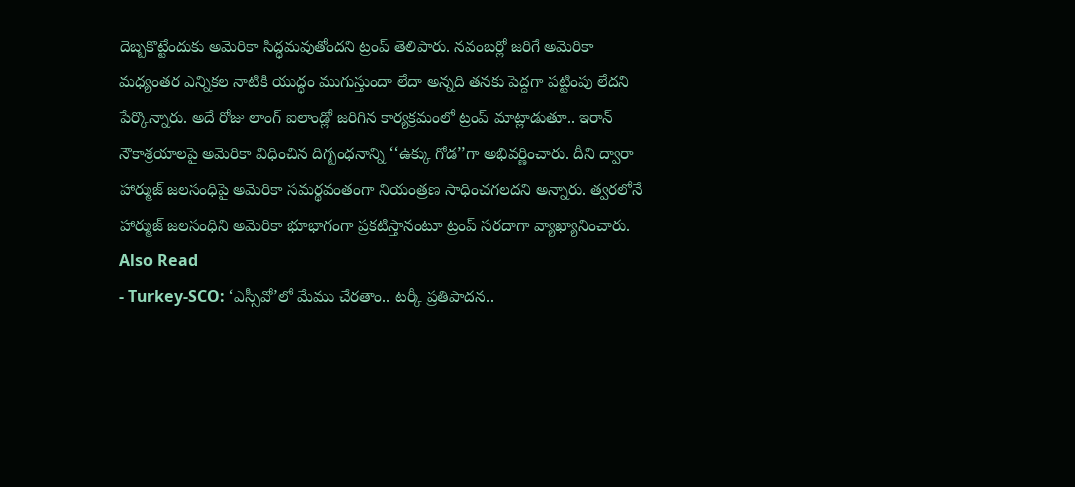దెబ్బకొట్టేందుకు అమెరికా సిద్ధమవుతోందని ట్రంప్ తెలిపారు. నవంబర్లో జరిగే అమెరికా మధ్యంతర ఎన్నికల నాటికి యుద్ధం ముగుస్తుందా లేదా అన్నది తనకు పెద్దగా పట్టింపు లేదని పేర్కొన్నారు. అదే రోజు లాంగ్ ఐలాండ్లో జరిగిన కార్యక్రమంలో ట్రంప్ మాట్లాడుతూ.. ఇరాన్ నౌకాశ్రయాలపై అమెరికా విధించిన దిగ్బంధనాన్ని ‘‘ఉక్కు గోడ’’గా అభివర్ణించారు. దీని ద్వారా హార్ముజ్ జలసంధిపై అమెరికా సమర్థవంతంగా నియంత్రణ సాధించగలదని అన్నారు. త్వరలోనే హార్ముజ్ జలసంధిని అమెరికా భూభాగంగా ప్రకటిస్తానంటూ ట్రంప్ సరదాగా వ్యాఖ్యానించారు.
Also Read
- Turkey-SCO: ‘ఎస్సీవో’లో మేము చేరతాం.. టర్కీ ప్రతిపాదన..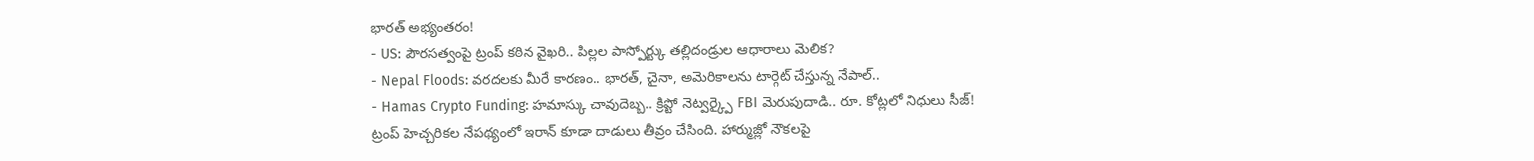భారత్ అభ్యంతరం!
- US: పౌరసత్వంపై ట్రంప్ కఠిన వైఖరి.. పిల్లల పాస్పోర్ట్కు తల్లిదండ్రుల ఆధారాలు మెలిక?
- Nepal Floods: వరదలకు మీరే కారణం.. భారత్, చైనా, అమెరికాలను టార్గెట్ చేస్తున్న నేపాల్..
- Hamas Crypto Funding: హమాస్కు చావుదెబ్బ.. క్రిప్టో నెట్వర్క్పై FBI మెరుపుదాడి.. రూ. కోట్లలో నిధులు సీజ్!
ట్రంప్ హెచ్చరికల నేపథ్యంలో ఇరాన్ కూడా దాడులు తీవ్రం చేసింది. హార్ముజ్లో నౌకలపై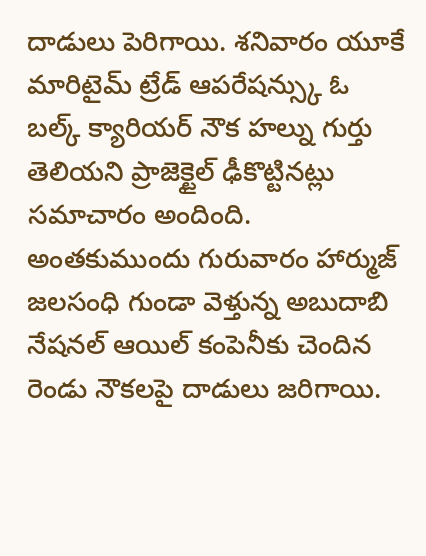దాడులు పెరిగాయి. శనివారం యూకే మారిటైమ్ ట్రేడ్ ఆపరేషన్స్కు ఓ బల్క్ క్యారియర్ నౌక హల్ను గుర్తు తెలియని ప్రాజెక్టైల్ ఢీకొట్టినట్లు సమాచారం అందింది. అంతకుముందు గురువారం హార్ముజ్ జలసంధి గుండా వెళ్తున్న అబుదాబి నేషనల్ ఆయిల్ కంపెనీకు చెందిన రెండు నౌకలపై దాడులు జరిగాయి.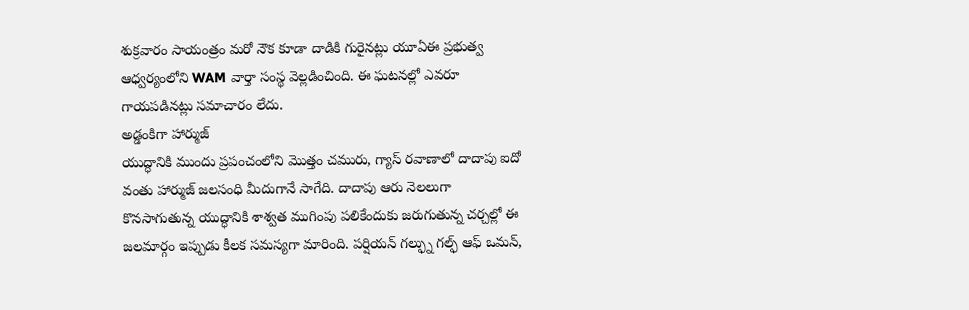శుక్రవారం సాయంత్రం మరో నౌక కూడా దాడికి గురైనట్లు యూఏఈ ప్రభుత్వ ఆధ్వర్యంలోని WAM వార్తా సంస్థ వెల్లడించింది. ఈ ఘటనల్లో ఎవరూ గాయపడినట్లు సమాచారం లేదు.
అడ్డంకిగా హార్ముజ్
యుద్ధానికి ముందు ప్రపంచంలోని మొత్తం చమురు, గ్యాస్ రవాణాలో దాదాపు ఐదో వంతు హార్ముజ్ జలసంధి మీదుగానే సాగేది. దాదాపు ఆరు నెలలుగా కొనసాగుతున్న యుద్ధానికి శాశ్వత ముగింపు పలికేందుకు జరుగుతున్న చర్చల్లో ఈ జలమార్గం ఇప్పుడు కీలక సమస్యగా మారింది. పర్షియన్ గల్ఫ్ను గల్ఫ్ ఆఫ్ ఒమన్,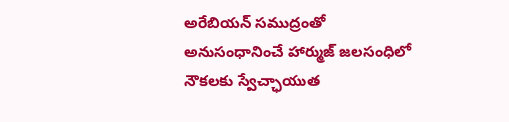అరేబియన్ సముద్రంతో అనుసంధానించే హార్ముజ్ జలసంధిలో నౌకలకు స్వేచ్ఛాయుత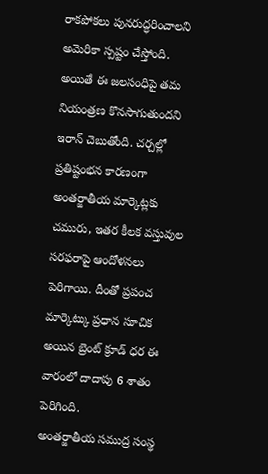రాకపోకలు పునరుద్ధరించాలని అమెరికా స్పష్టం చేస్తోంది. అయితే ఈ జలసంధిపై తమ నియంత్రణ కొనసాగుతుందని ఇరాన్ చెబుతోంది. చర్చల్లో ప్రతిష్టంభన కారణంగా అంతర్జాతీయ మార్కెట్లకు చమురు, ఇతర కీలక వస్తువుల సరఫరాపై ఆందోళనలు పెరిగాయి. దీంతో ప్రపంచ మార్కెట్కు ప్రధాన సూచిక అయిన బ్రెంట్ క్రూడ్ ధర ఈ వారంలో దాదాపు 6 శాతం పెరిగింది.
అంతర్జాతీయ సముద్ర సంస్థ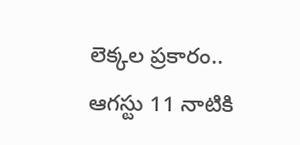లెక్కల ప్రకారం.. ఆగస్టు 11 నాటికి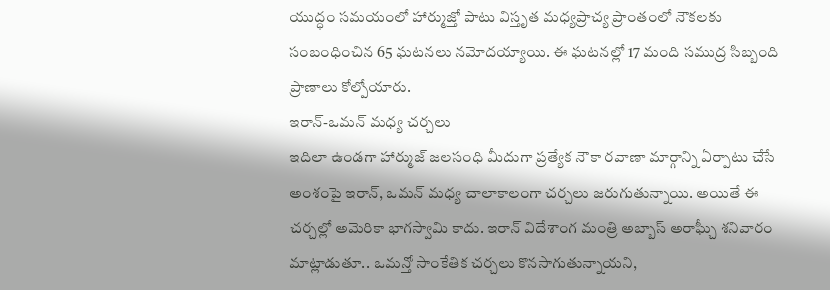యుద్ధం సమయంలో హార్ముజ్తో పాటు విస్తృత మధ్యప్రాచ్య ప్రాంతంలో నౌకలకు సంబంధించిన 65 ఘటనలు నమోదయ్యాయి. ఈ ఘటనల్లో 17 మంది సముద్ర సిబ్బంది ప్రాణాలు కోల్పోయారు.
ఇరాన్-ఒమన్ మధ్య చర్చలు
ఇదిలా ఉండగా హార్ముజ్ జలసంధి మీదుగా ప్రత్యేక నౌకా రవాణా మార్గాన్ని ఏర్పాటు చేసే అంశంపై ఇరాన్, ఒమన్ మధ్య చాలాకాలంగా చర్చలు జరుగుతున్నాయి. అయితే ఈ చర్చల్లో అమెరికా భాగస్వామి కాదు. ఇరాన్ విదేశాంగ మంత్రి అబ్బాస్ అరాఘ్చీ శనివారం మాట్లాడుతూ.. ఒమన్తో సాంకేతిక చర్చలు కొనసాగుతున్నాయని,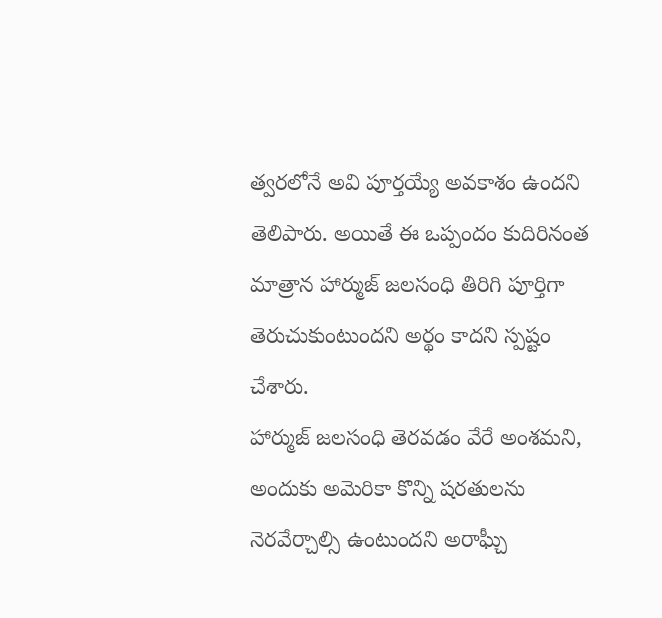త్వరలోనే అవి పూర్తయ్యే అవకాశం ఉందని తెలిపారు. అయితే ఈ ఒప్పందం కుదిరినంత మాత్రాన హార్ముజ్ జలసంధి తిరిగి పూర్తిగా తెరుచుకుంటుందని అర్థం కాదని స్పష్టం చేశారు.
హార్ముజ్ జలసంధి తెరవడం వేరే అంశమని, అందుకు అమెరికా కొన్ని షరతులను నెరవేర్చాల్సి ఉంటుందని అరాఘ్చీ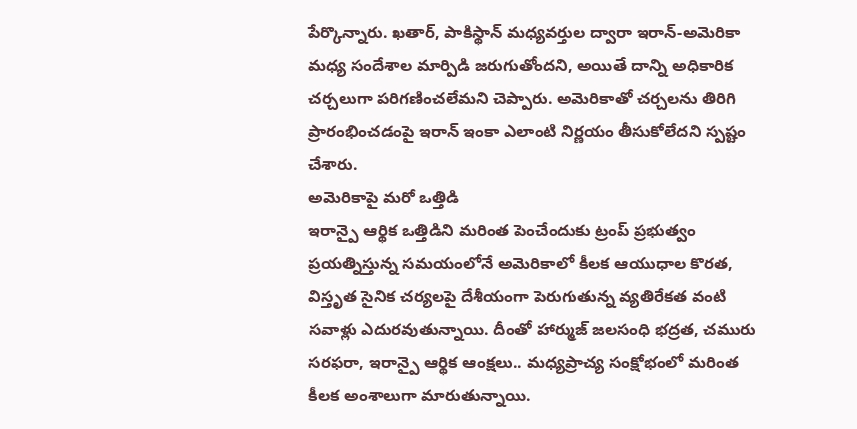పేర్కొన్నారు. ఖతార్, పాకిస్థాన్ మధ్యవర్తుల ద్వారా ఇరాన్-అమెరికా మధ్య సందేశాల మార్పిడి జరుగుతోందని, అయితే దాన్ని అధికారిక చర్చలుగా పరిగణించలేమని చెప్పారు. అమెరికాతో చర్చలను తిరిగి ప్రారంభించడంపై ఇరాన్ ఇంకా ఎలాంటి నిర్ణయం తీసుకోలేదని స్పష్టం చేశారు.
అమెరికాపై మరో ఒత్తిడి
ఇరాన్పై ఆర్థిక ఒత్తిడిని మరింత పెంచేందుకు ట్రంప్ ప్రభుత్వం ప్రయత్నిస్తున్న సమయంలోనే అమెరికాలో కీలక ఆయుధాల కొరత, విస్తృత సైనిక చర్యలపై దేశీయంగా పెరుగుతున్న వ్యతిరేకత వంటి సవాళ్లు ఎదురవుతున్నాయి. దీంతో హార్ముజ్ జలసంధి భద్రత, చమురు సరఫరా, ఇరాన్పై ఆర్థిక ఆంక్షలు.. మధ్యప్రాచ్య సంక్షోభంలో మరింత కీలక అంశాలుగా మారుతున్నాయి.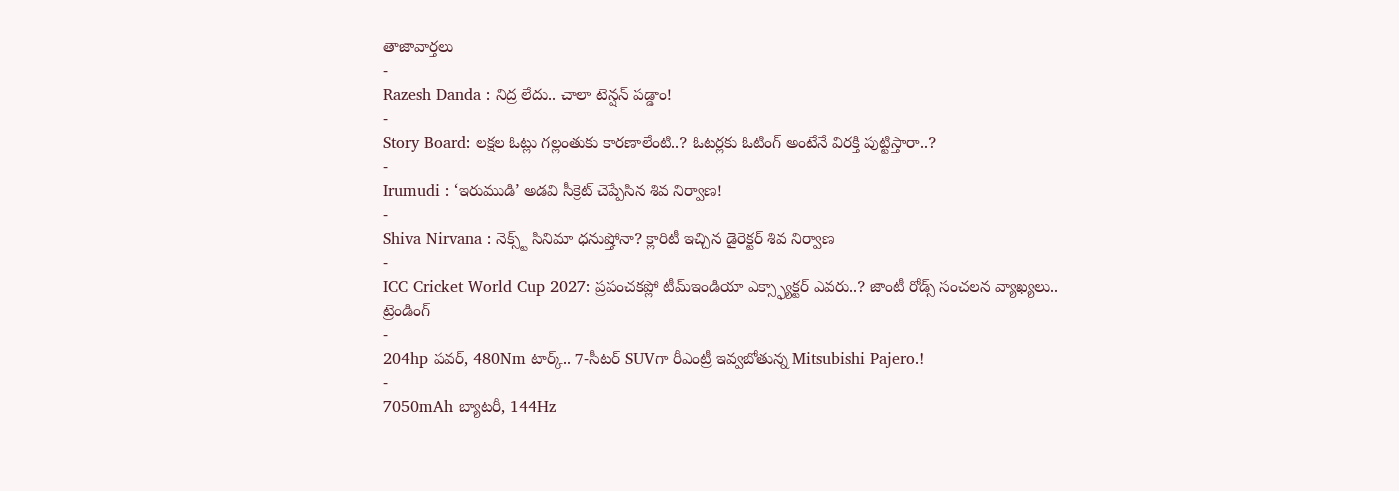తాజావార్తలు
-
Razesh Danda : నిద్ర లేదు.. చాలా టెన్షన్ పడ్డాం!
-
Story Board: లక్షల ఓట్లు గల్లంతుకు కారణాలేంటి..? ఓటర్లకు ఓటింగ్ అంటేనే విరక్తి పుట్టిస్తారా..?
-
Irumudi : ‘ఇరుముడి’ అడవి సీక్రెట్ చెప్పేసిన శివ నిర్వాణ!
-
Shiva Nirvana : నెక్స్ట్ సినిమా ధనుష్తోనా? క్లారిటీ ఇచ్చిన డైరెక్టర్ శివ నిర్వాణ
-
ICC Cricket World Cup 2027: ప్రపంచకప్లో టీమ్ఇండియా ఎక్స్ఫ్యాక్టర్ ఎవరు..? జాంటీ రోడ్స్ సంచలన వ్యాఖ్యలు..
ట్రెండింగ్
-
204hp పవర్, 480Nm టార్క్.. 7-సీటర్ SUVగా రీఎంట్రీ ఇవ్వబోతున్న Mitsubishi Pajero.!
-
7050mAh బ్యాటరీ, 144Hz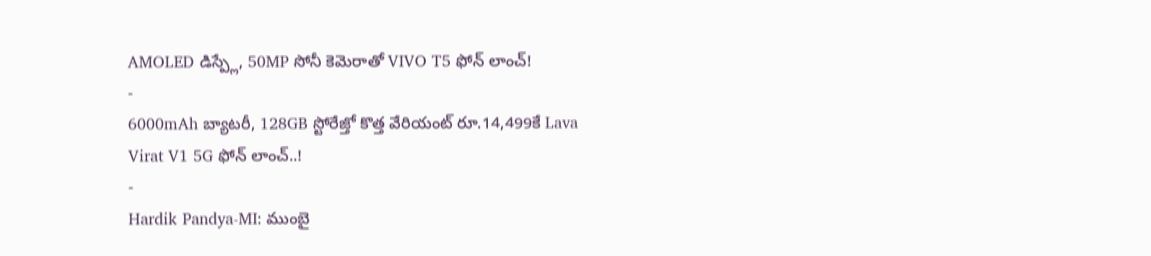AMOLED డిస్ప్లే, 50MP సోనీ కెమెరాతో VIVO T5 ఫోన్ లాంచ్!
-
6000mAh బ్యాటరీ, 128GB స్టోరేజ్తో కొత్త వేరియంట్ రూ.14,499కే Lava Virat V1 5G ఫోన్ లాంచ్..!
-
Hardik Pandya-MI: ముంబై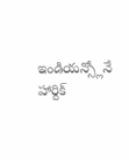ఇండియన్స్లోనే హార్దిక్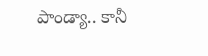పాండ్యా.. కానీ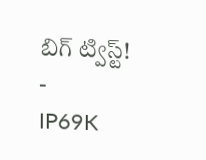బిగ్ ట్విస్ట్!
-
IP69K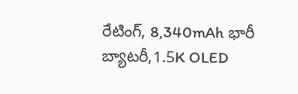రేటింగ్, 8,340mAh భారీ బ్యాటరీ,1.5K OLED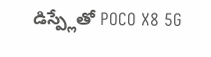డిస్ప్లేతో POCO X8 5G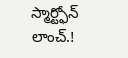స్మార్ట్ఫోన్ లాంచ్.!